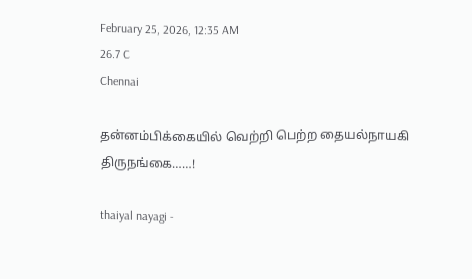February 25, 2026, 12:35 AM
26.7 C
Chennai

தன்னம்பிக்கையில் வெற்றி பெற்ற தையல்நாயகி திருநங்கை……!

thaiyal nayagi -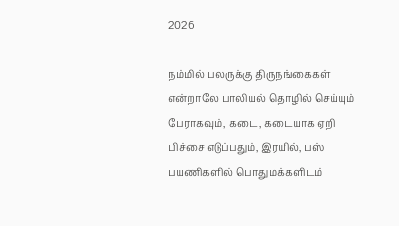2026

நம்மில் பலருக்கு திருநங்கைகள் என்றாலே பாலியல் தொழில் செய்யும் பேராகவும், கடை, கடையாக ஏறி பிச்சை எடுப்பதும், இரயில், பஸ் பயணிகளில் பொதுமக்களிடம்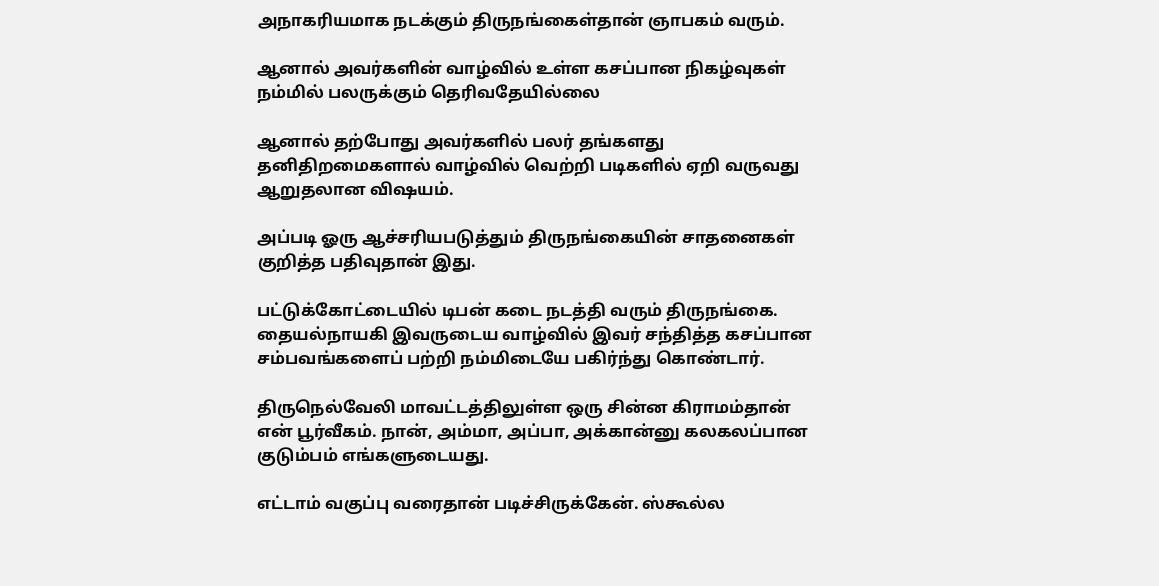அநாகரியமாக நடக்கும் திருநங்கைள்தான் ஞாபகம் வரும்.

ஆனால் அவர்களின் வாழ்வில் உள்ள கசப்பான நிகழ்வுகள் நம்மில் பலருக்கும் தெரிவதேயில்லை

ஆனால் தற்போது அவர்களில் பலர் தங்களது தனிதிறமைகளால் வாழ்வில் வெற்றி படிகளில் ஏறி வருவது ஆறுதலான விஷயம்.

அப்படி ஓரு ஆச்சரியபடுத்தும் திருநங்கையின் சாதனைகள் குறித்த பதிவுதான் இது.

பட்டுக்கோட்டையில் டிபன் கடை நடத்தி வரும் திருநங்கை. தையல்நாயகி இவருடைய வாழ்வில் இவர் சந்தித்த கசப்பான சம்பவங்களைப் பற்றி நம்மிடையே பகிர்ந்து கொண்டார்.

திருநெல்வேலி மாவட்டத்திலுள்ள ஒரு சின்ன கிராமம்தான் என் பூர்வீகம். நான், அம்மா, அப்பா, அக்கான்னு கலகலப்பான குடும்பம் எங்களுடையது.

எட்டாம் வகுப்பு வரைதான் படிச்சிருக்கேன். ஸ்கூல்ல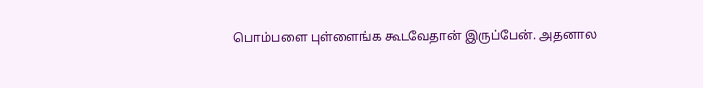பொம்பளை புள்ளைங்க கூடவேதான் இருப்பேன். அதனால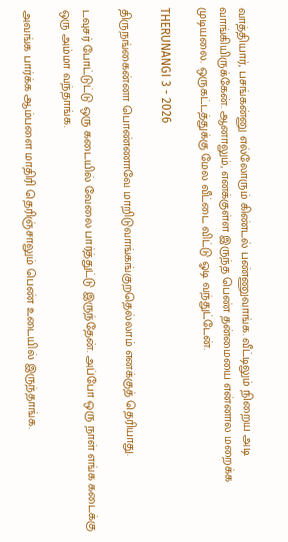வாத்தியார், பசங்கன்னு எல்லோரும் கிண்டல் பண்ணுவாங்க. வீட்டிலும் நிறைய அடி வாங்கியிருக்கேன். ஆனாலும், எனக்குள்ள இருந்த பெண் தன்மையை என்னால மறைக்க முடியலை. ஒருகட்டத்துக்கு மேல வீட்டை விட்டு ஓடி வந்துட்டேன்.

THERUNANGI 3 - 2026

திருநங்கைன்னா பொண்ணாவே மாறிடுவாங்கங்குறதெல்லாம் எனக்குத் தெரியாது.

டவுசர் போட்டுட்டு ஒரு கடையில் வேலை பார்த்துட்டு இருந்தேன். அப்போ ஒரு நாள் எங்க கடைக்கு ஒரு அம்மா வந்தாங்க.

அவங்க பார்க்க ஆம்பளை மாதிரி தெரிஞ்சாலும் பெண் உடையில் இருந்தாங்க.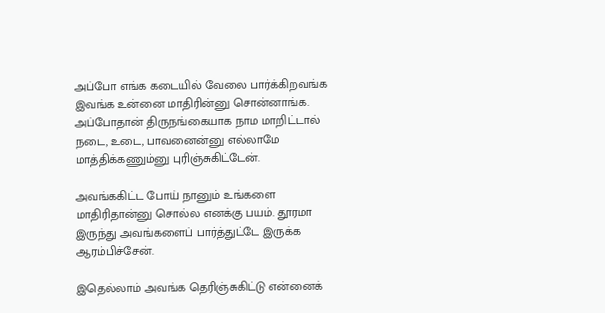அப்போ எங்க கடையில் வேலை பார்க்கிறவங்க இவங்க உன்னை மாதிரின்னு சொன்னாங்க. அப்போதான் திருநங்கையாக நாம மாறிட்டால் நடை, உடை, பாவனைன்னு எல்லாமே மாத்திக்கணும்னு புரிஞ்சுகிட்டேன்.

அவங்ககிட்ட போய் நானும் உங்களை மாதிரிதான்னு சொல்ல எனக்கு பயம். தூரமா இருந்து அவங்களைப் பார்த்துட்டே இருக்க ஆரம்பிச்சேன்.

இதெல்லாம் அவங்க தெரிஞ்சுகிட்டு என்னைக்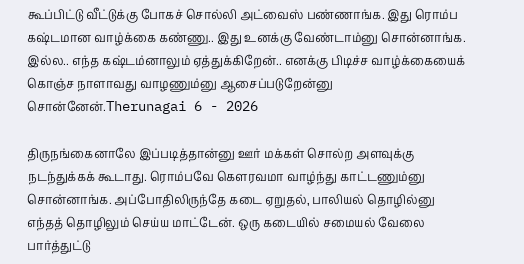கூப்பிட்டு வீட்டுக்கு போகச் சொல்லி அட்வைஸ் பண்ணாங்க. இது ரொம்ப கஷ்டமான வாழ்க்கை கண்ணு.. இது உனக்கு வேண்டாம்னு சொன்னாங்க. இல்ல.. எந்த கஷ்டம்னாலும் ஏத்துக்கிறேன்.. எனக்கு பிடிச்ச வாழ்க்கையைக் கொஞ்ச நாளாவது வாழணும்னு ஆசைப்படுறேன்னு சொன்னேன்.Therunagai 6 - 2026

திருநங்கைனாலே இப்படித்தான்னு ஊர் மக்கள் சொல்ற அளவுக்கு நடந்துக்கக் கூடாது. ரொம்பவே கெளரவமா வாழ்ந்து காட்டணும்னு சொன்னாங்க. அப்போதிலிருந்தே கடை ஏறுதல், பாலியல் தொழில்னு எந்தத் தொழிலும் செய்ய மாட்டேன். ஒரு கடையில் சமையல் வேலை பார்த்துட்டு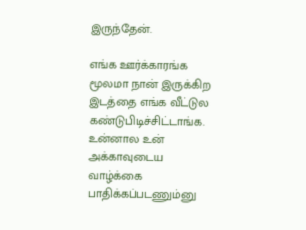இருந்தேன்.

எங்க ஊர்க்காரங்க மூலமா நான் இருக்கிற இடத்தை எங்க வீட்டுல கண்டுபிடிச்சிட்டாங்க. உன்னால உன் அக்காவுடைய வாழ்க்கை பாதிக்கப்படணும்னு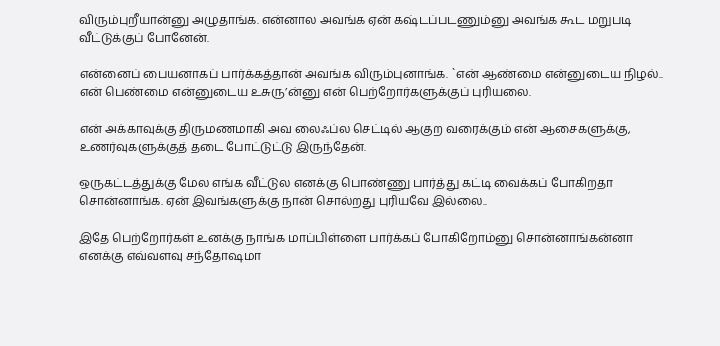விரும்புறீயான்னு அழுதாங்க. என்னால அவங்க ஏன் கஷ்டப்படணும்னு அவங்க கூட மறுபடி வீட்டுக்குப் போனேன்.

என்னைப் பையனாகப் பார்க்கத்தான் அவங்க விரும்புனாங்க. `என் ஆண்மை என்னுடைய நிழல்.. என் பெண்மை என்னுடைய உசுரு’ன்னு என் பெற்றோர்களுக்குப் புரியலை.

என் அக்காவுக்கு திருமணமாகி அவ லைஃப்ல செட்டில் ஆகுற வரைக்கும் என் ஆசைகளுக்கு, உணர்வுகளுக்குத் தடை போட்டுட்டு இருந்தேன்.

ஒருகட்டத்துக்கு மேல எங்க வீட்டுல எனக்கு பொண்ணு பார்த்து கட்டி வைக்கப் போகிறதா சொன்னாங்க. ஏன் இவங்களுக்கு நான் சொல்றது புரியவே இல்லை..

இதே பெற்றோர்கள் உனக்கு நாங்க மாப்பிள்ளை பார்க்கப் போகிறோம்னு சொன்னாங்கன்னா எனக்கு எவ்வளவு சந்தோஷமா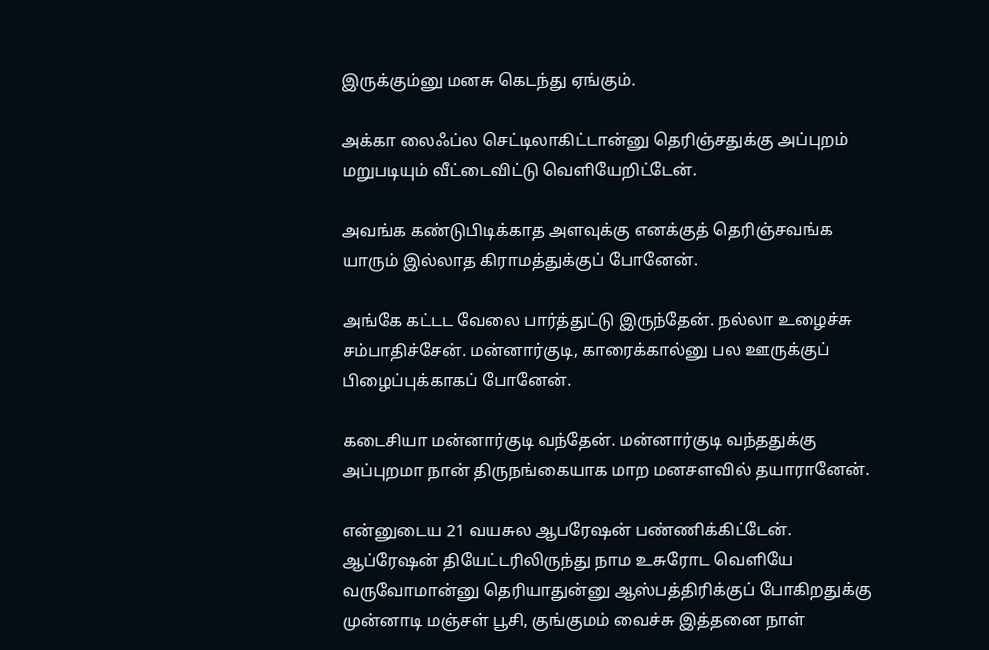இருக்கும்னு மனசு கெடந்து ஏங்கும்.

அக்கா லைஃப்ல செட்டிலாகிட்டான்னு தெரிஞ்சதுக்கு அப்புறம் மறுபடியும் வீட்டைவிட்டு வெளியேறிட்டேன்.

அவங்க கண்டுபிடிக்காத அளவுக்கு எனக்குத் தெரிஞ்சவங்க யாரும் இல்லாத கிராமத்துக்குப் போனேன்.

அங்கே கட்டட வேலை பார்த்துட்டு இருந்தேன். நல்லா உழைச்சு சம்பாதிச்சேன். மன்னார்குடி, காரைக்கால்னு பல ஊருக்குப் பிழைப்புக்காகப் போனேன்.

கடைசியா மன்னார்குடி வந்தேன். மன்னார்குடி வந்ததுக்கு அப்புறமா நான் திருநங்கையாக மாற மனசளவில் தயாரானேன்.

என்னுடைய 21 வயசுல ஆபரேஷன் பண்ணிக்கிட்டேன். ஆப்ரேஷன் தியேட்டரிலிருந்து நாம உசுரோட வெளியே வருவோமான்னு தெரியாதுன்னு ஆஸ்பத்திரிக்குப் போகிறதுக்கு முன்னாடி மஞ்சள் பூசி, குங்குமம் வைச்சு இத்தனை நாள்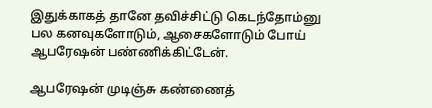இதுக்காகத் தானே தவிச்சிட்டு கெடந்தோம்னு பல கனவுகளோடும், ஆசைகளோடும் போய் ஆபரேஷன் பண்ணிக்கிட்டேன்.

ஆபரேஷன் முடிஞ்சு கண்ணைத்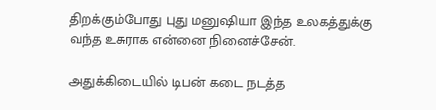திறக்கும்போது புது மனுஷியா இந்த உலகத்துக்கு வந்த உசுராக என்னை நினைச்சேன்.

அதுக்கிடையில் டிபன் கடை நடத்த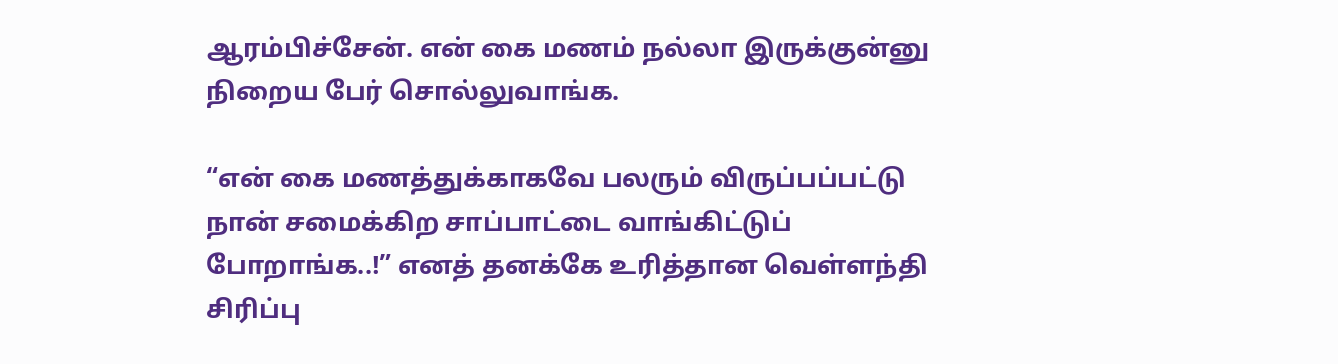ஆரம்பிச்சேன். என் கை மணம் நல்லா இருக்குன்னு நிறைய பேர் சொல்லுவாங்க.

“என் கை மணத்துக்காகவே பலரும் விருப்பப்பட்டு நான் சமைக்கிற சாப்பாட்டை வாங்கிட்டுப் போறாங்க..!” எனத் தனக்கே உரித்தான வெள்ளந்தி சிரிப்பு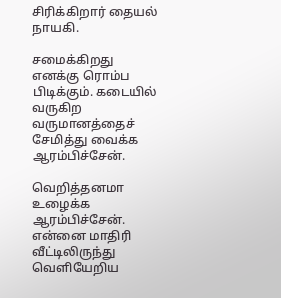சிரிக்கிறார் தையல் நாயகி.

சமைக்கிறது எனக்கு ரொம்ப பிடிக்கும். கடையில் வருகிற வருமானத்தைச் சேமித்து வைக்க ஆரம்பிச்சேன்.

வெறித்தனமா உழைக்க ஆரம்பிச்சேன். என்னை மாதிரி வீட்டிலிருந்து வெளியேறிய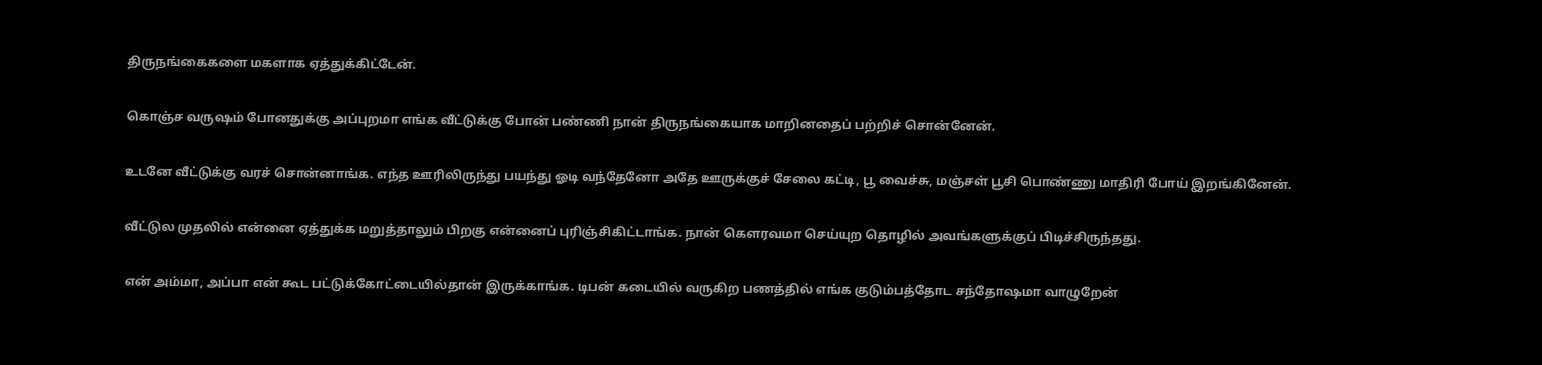திருநங்கைகளை மகளாக ஏத்துக்கிட்டேன்.

கொஞ்ச வருஷம் போனதுக்கு அப்புறமா எங்க வீட்டுக்கு போன் பண்ணி நான் திருநங்கையாக மாறினதைப் பற்றிச் சொன்னேன்.

உடனே வீட்டுக்கு வரச் சொன்னாங்க. எந்த ஊரிலிருந்து பயந்து ஓடி வந்தேனோ அதே ஊருக்குச் சேலை கட்டி, பூ வைச்சு, மஞ்சள் பூசி பொண்ணு மாதிரி போய் இறங்கினேன்.

வீட்டுல முதலில் என்னை ஏத்துக்க மறுத்தாலும் பிறகு என்னைப் புரிஞ்சிகிட்டாங்க. நான் கெளரவமா செய்யுற தொழில் அவங்களுக்குப் பிடிச்சிருந்தது.

என் அம்மா, அப்பா என் கூட பட்டுக்கோட்டையில்தான் இருக்காங்க. டிபன் கடையில் வருகிற பணத்தில் எங்க குடும்பத்தோட சந்தோஷமா வாழுறேன்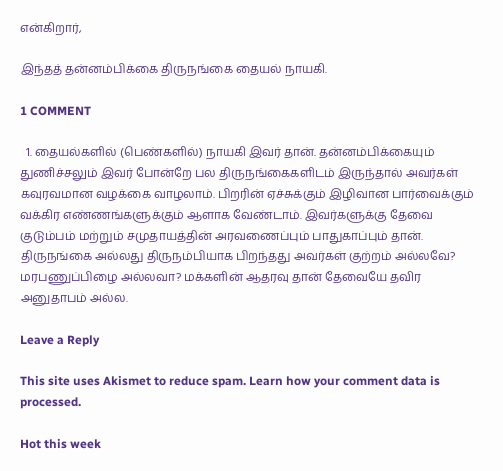என்கிறார்,

இந்தத் தன்னம்பிக்கை திருநங்கை தையல் நாயகி.

1 COMMENT

  1. தையல்களில் (பெண்களில்) நாயகி இவர் தான். தன்னம்பிக்கையும் துணிச்சலும் இவர் போன்றே பல திருநங்கைகளிடம் இருந்தால் அவர்கள் கவுரவமான வழக்கை வாழலாம். பிறரின் ஏச்சுக்கும் இழிவான பார்வைக்கும் வக்கிர எண்ணங்களுக்கும் ஆளாக வேண்டாம். இவர்களுக்கு தேவை குடும்பம் மற்றும் சமுதாயத்தின் அரவணைப்பும் பாதுகாப்பும் தான். திருநங்கை அல்லது திருநம்பியாக பிறந்தது அவர்கள் குற்றம் அல்லவே? மரபணுப்பிழை அல்லவா? மக்களின் ஆதரவு தான் தேவையே தவிர அனுதாபம் அல்ல.

Leave a Reply

This site uses Akismet to reduce spam. Learn how your comment data is processed.

Hot this week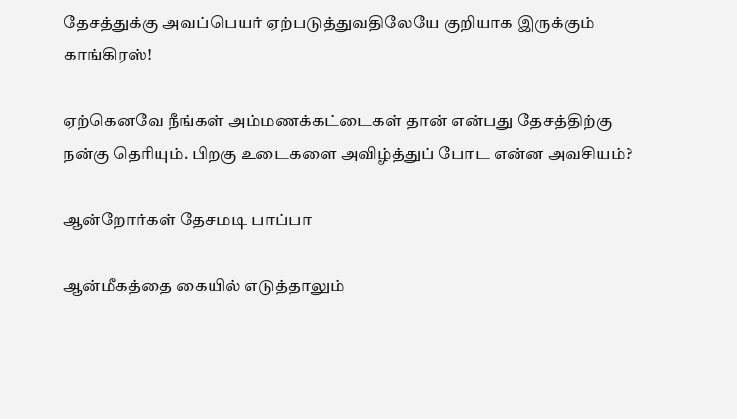தேசத்துக்கு அவப்பெயர் ஏற்படுத்துவதிலேயே குறியாக இருக்கும் காங்கிரஸ்!

ஏற்கெனவே நீங்கள் அம்மணக்கட்டைகள் தான் என்பது தேசத்திற்கு நன்கு தெரியும். பிறகு உடைகளை அவிழ்த்துப் போட என்ன அவசியம்?

ஆன்றோர்கள் தேசமடி பாப்பா

ஆன்மீகத்தை கையில் எடுத்தாலும்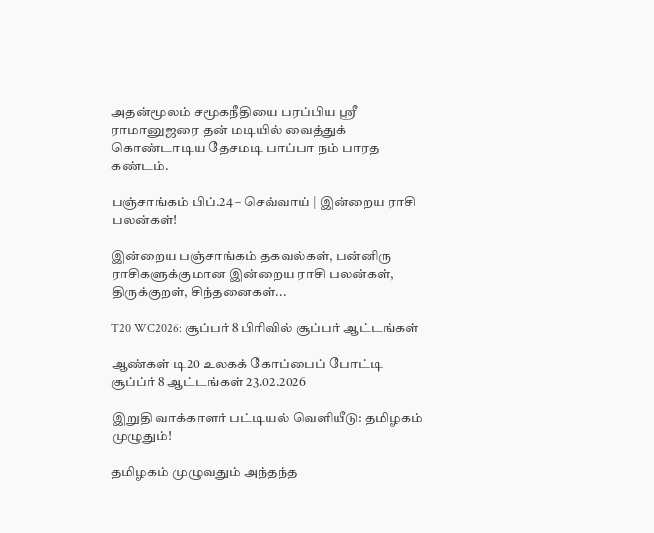அதன்மூலம் சமூகநீதியை பரப்பிய ஸ்ரீ ராமானுஜரை தன் மடியில் வைத்துக் கொண்டாடிய தேசமடி பாப்பா நம் பாரத கண்டம்.

பஞ்சாங்கம் பிப்.24 – செவ்வாய் | இன்றைய ராசி பலன்கள்!

இன்றைய பஞ்சாங்கம் தகவல்கள், பன்னிரு ராசிகளுக்குமான இன்றைய ராசி பலன்கள், திருக்குறள், சிந்தனைகள்...

T20 WC2026: சூப்பர் 8 பிரிவில் சூப்பர் ஆட்டங்கள்

ஆண்கள் டி20 உலகக் கோப்பைப் போட்டி சூப்ப்ர் 8 ஆட்டங்கள் 23.02.2026

இறுதி வாக்காளர் பட்டியல் வெளியீடு: தமிழகம் முழுதும்!

தமிழகம் முழுவதும் அந்தந்த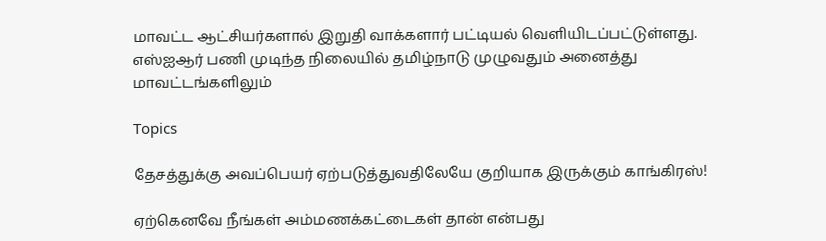மாவட்ட ஆட்சியர்களால் இறுதி வாக்களார் பட்டியல் வெளியிடப்பட்டுள்ளது.  எஸ்ஐஆர் பணி முடிந்த நிலையில் தமிழ்நாடு முழுவதும் அனைத்து மாவட்டங்களிலும்

Topics

தேசத்துக்கு அவப்பெயர் ஏற்படுத்துவதிலேயே குறியாக இருக்கும் காங்கிரஸ்!

ஏற்கெனவே நீங்கள் அம்மணக்கட்டைகள் தான் என்பது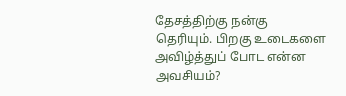தேசத்திற்கு நன்கு தெரியும். பிறகு உடைகளை அவிழ்த்துப் போட என்ன அவசியம்?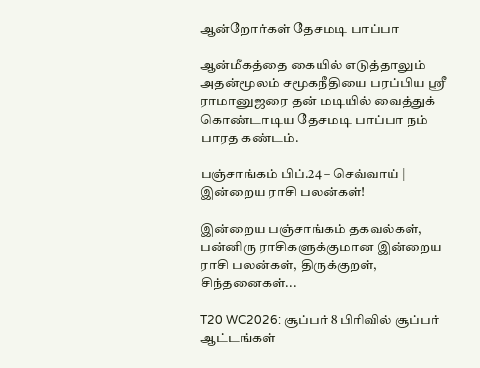ஆன்றோர்கள் தேசமடி பாப்பா

ஆன்மீகத்தை கையில் எடுத்தாலும் அதன்மூலம் சமூகநீதியை பரப்பிய ஸ்ரீ ராமானுஜரை தன் மடியில் வைத்துக் கொண்டாடிய தேசமடி பாப்பா நம் பாரத கண்டம்.

பஞ்சாங்கம் பிப்.24 – செவ்வாய் | இன்றைய ராசி பலன்கள்!

இன்றைய பஞ்சாங்கம் தகவல்கள், பன்னிரு ராசிகளுக்குமான இன்றைய ராசி பலன்கள், திருக்குறள், சிந்தனைகள்...

T20 WC2026: சூப்பர் 8 பிரிவில் சூப்பர் ஆட்டங்கள்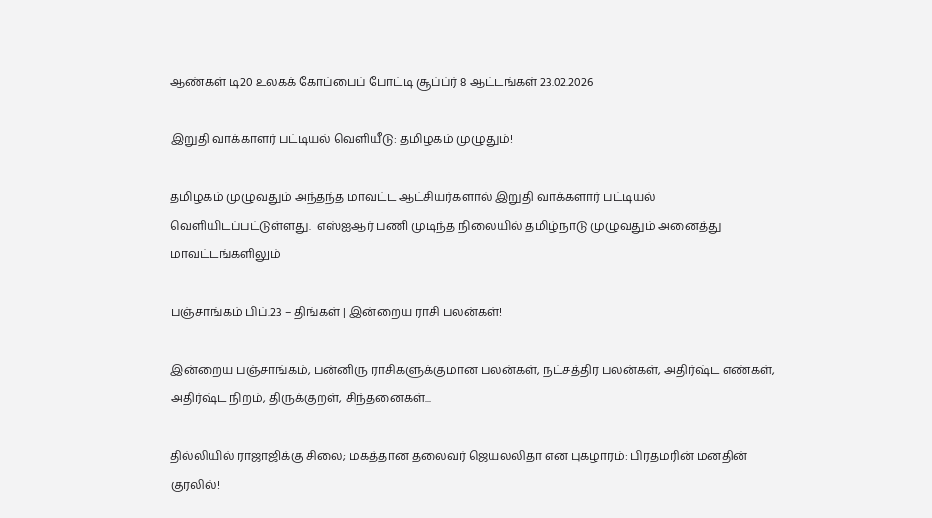ஆண்கள் டி20 உலகக் கோப்பைப் போட்டி சூப்ப்ர் 8 ஆட்டங்கள் 23.02.2026

இறுதி வாக்காளர் பட்டியல் வெளியீடு: தமிழகம் முழுதும்!

தமிழகம் முழுவதும் அந்தந்த மாவட்ட ஆட்சியர்களால் இறுதி வாக்களார் பட்டியல் வெளியிடப்பட்டுள்ளது.  எஸ்ஐஆர் பணி முடிந்த நிலையில் தமிழ்நாடு முழுவதும் அனைத்து மாவட்டங்களிலும்

பஞ்சாங்கம் பிப்.23 – திங்கள் | இன்றைய ராசி பலன்கள்!

இன்றைய பஞ்சாங்கம், பன்னிரு ராசிகளுக்குமான பலன்கள், நட்சத்திர பலன்கள், அதிர்ஷ்ட எண்கள், அதிர்ஷ்ட நிறம், திருக்குறள், சிந்தனைகள்...

தில்லியில் ராஜாஜிக்கு சிலை; மகத்தான தலைவர் ஜெயலலிதா என புகழாரம்: பிரதமரின் மனதின் குரலில்!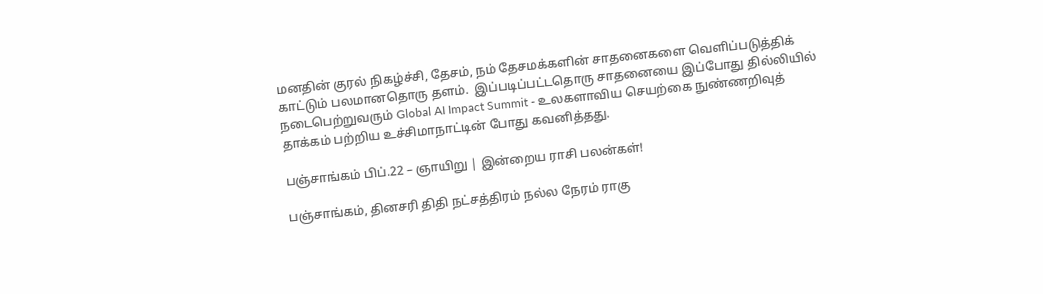மனதின் குரல் நிகழ்ச்சி, தேசம், நம் தேசமக்களின் சாதனைகளை வெளிப்படுத்திக் காட்டும் பலமானதொரு தளம்.  இப்படிப்பட்டதொரு சாதனையை இப்போது தில்லியில் நடைபெற்றுவரும் Global AI Impact Summit - உலகளாவிய செயற்கை நுண்ணறிவுத் தாக்கம் பற்றிய உச்சிமாநாட்டின் போது கவனித்தது.

பஞ்சாங்கம் பிப்.22 – ஞாயிறு | இன்றைய ராசி பலன்கள்!

பஞ்சாங்கம், தினசரி திதி நட்சத்திரம் நல்ல நேரம் ராகு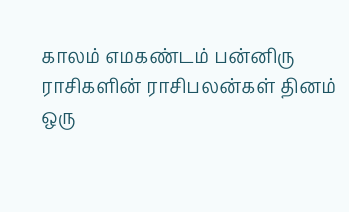காலம் எமகண்டம் பன்னிரு ராசிகளின் ராசிபலன்கள் தினம் ஒரு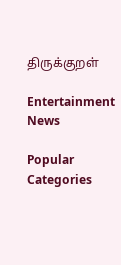திருக்குறள்

Entertainment News

Popular Categories